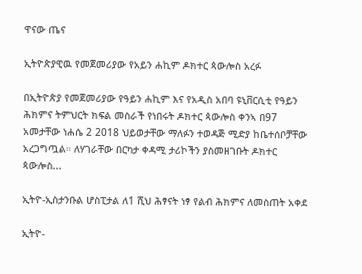ዋናው ጤና

ኢትዮጵያዊዉ የመጀመሪያው የአይን ሐኪም ዶክተር ጳውሎስ አረፉ

በኢትዮጵያ የመጀመሪያው የዓይን ሐኪም እና የአዲስ አበባ ዩኒቨርሲቲ የዓይን ሕክምና ትምህርት ክፍል መስራች የነበሩት ዶክተር ጳውሎስ ቀንኣ በ97 አመታቸው ነሐሴ 2 2018 ህይወታቸው ማለፉን ተወዳጅ ሚድያ ከቤተሰቦቻቸው አረጋግጧል። ለሃገራቸው በርካታ ቀዳሚ ታሪኮችን ያስመዘገቡት ዶክተር ጳውሎስ...

ኢትዮ-ኢስታንቡል ሆስፒታል ለ1 ሺህ ሕፃናት ነፃ የልብ ሕክምና ለመስጠት አቀደ

ኢትዮ-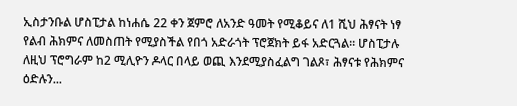ኢስታንቡል ሆስፒታል ከነሐሴ 22 ቀን ጀምሮ ለአንድ ዓመት የሚቆይና ለ1 ሺህ ሕፃናት ነፃ የልብ ሕክምና ለመስጠት የሚያስችል የበጎ አድራጎት ፕሮጀክት ይፋ አድርጓል። ሆስፒታሉ ለዚህ ፕሮግራም ከ2 ሚሊዮን ዶላር በላይ ወጪ እንደሚያስፈልግ ገልጾ፣ ሕፃናቱ የሕክምና ዕድሉን...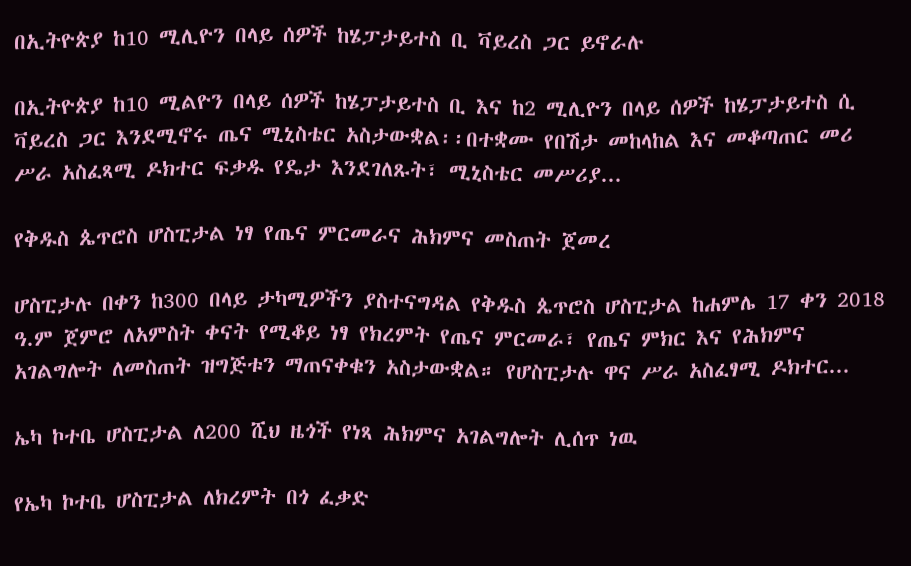በኢትዮጵያ ከ10 ሚሊዮን በላይ ሰዎች ከሄፓታይተስ ቢ ቫይረስ ጋር ይኖራሉ

በኢትዮጵያ ከ10 ሚልዮን በላይ ሰዎች ከሄፓታይተስ ቢ እና ከ2 ሚሊዮን በላይ ሰዎች ከሄፓታይተስ ሲ ቫይረስ ጋር እንደሚኖሩ ጤና ሚኒስቴር አስታውቋል፡፡በተቋሙ የበሽታ መከላከል እና መቆጣጠር መሪ ሥራ አስፈጻሚ ዶክተር ፍቃዱ የዴታ እንደገለጹት፣ ሚኒስቴር መሥሪያ...

የቅዱስ ጴጥሮስ ሆስፒታል ነፃ የጤና ምርመራና ሕክምና መስጠት ጀመረ

ሆስፒታሉ በቀን ከ300 በላይ ታካሚዎችን ያስተናግዳል የቅዱስ ጴጥሮስ ሆስፒታል ከሐምሌ 17 ቀን 2018 ዓ.ም ጀምሮ ለአምስት ቀናት የሚቆይ ነፃ የክረምት የጤና ምርመራ፣ የጤና ምክር እና የሕክምና አገልግሎት ለመስጠት ዝግጅቱን ማጠናቀቁን አስታውቋል። የሆስፒታሉ ዋና ሥራ አስፈፃሚ ዶክተር...

ኤካ ኮተቤ ሆስፒታል ለ200 ሺህ ዜጎች የነጻ ሕክምና አገልግሎት ሊሰጥ ነዉ

የኤካ ኮተቤ ሆስፒታል ለክረምት በጎ ፈቃድ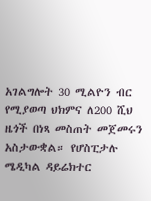አገልግሎት 30 ሚልዮን ብር የሚያወጣ ህክምና ለ200 ሺህ ዜጎች በነጻ መስጠት መጀመሩን አስታውቋል። የሆስፒታሉ ሜዲካል ዳይሬክተር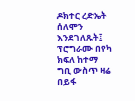ዶክተር ረድኤት ሰለሞን እንደገለጹት፤ ፕሮግራሙ በየካ ክፍለ ከተማ ግቢ ውስጥ ዛሬ በይፋ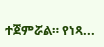ተጀምሯል። የነጻ...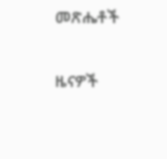መጽሔቶች

ዜናዎች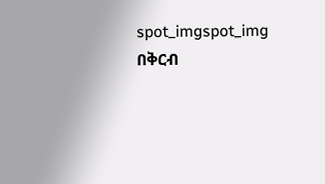spot_imgspot_img
በቅርብ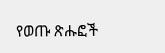የወጡ ጽሑፎች